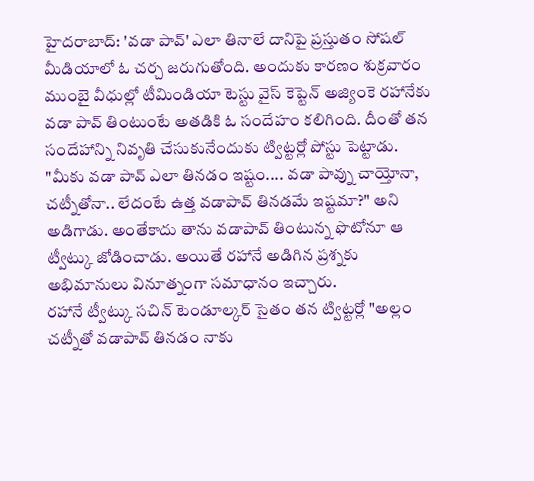హైదరాబాద్: 'వడా పావ్' ఎలా తినాలే దానిపై ప్రస్తుతం సోషల్ మీడియాలో ఓ చర్చ జరుగుతోంది. అందుకు కారణం శుక్రవారం ముంబై వీధుల్లో టీమిండియా టెస్టు వైస్ కెప్టెన్ అజ్యింకె రహానేకు వడా పావ్ తింటుంటే అతడికి ఓ సందేహం కలిగింది. దీంతో తన సందేహాన్ని నివృతి చేసుకునేందుకు ట్విట్టర్లో పోస్టు పెట్టాడు.
"మీకు వడా పావ్ ఎలా తినడం ఇష్టం.... వడా పావ్ను చాయ్తోనా, చట్నీతోనా.. లేదంటే ఉత్త వడాపావ్ తినడమే ఇష్టమా?" అని అడిగాడు. అంతేకాదు తాను వడాపావ్ తింటున్న ఫొటోనూ ఆ ట్వీట్కు జోడించాడు. అయితే రహానే అడిగిన ప్రశ్నకు అభిమానులు వినూత్నంగా సమాధానం ఇచ్చారు.
రహానే ట్వీట్కు సచిన్ టెండూల్కర్ సైతం తన ట్విట్టర్లో "అల్లం చట్నీతో వడాపావ్ తినడం నాకు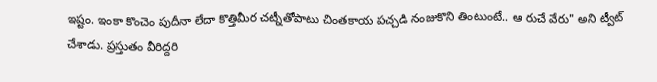ఇష్టం. ఇంకా కొంచెం పుదీనా లేదా కొత్తిమీర చట్నీతోపాటు చింతకాయ పచ్చడి నంజుకొని తింటుంటే.. ఆ రుచే వేరు" అని ట్వీట్ చేశాడు. ప్రస్తుతం వీరిద్దరి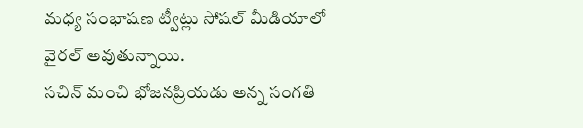మధ్య సంభాషణ ట్వీట్లు సోషల్ మీడియాలో వైరల్ అవుతున్నాయి.
సచిన్ మంచి భోజనప్రియడు అన్న సంగతి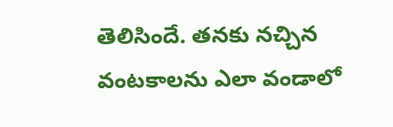తెలిసిందే. తనకు నచ్చిన వంటకాలను ఎలా వండాలో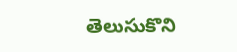తెలుసుకొని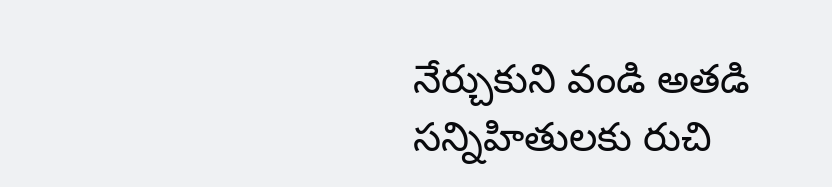నేర్చుకుని వండి అతడి సన్నిహితులకు రుచి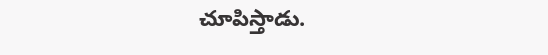చూపిస్తాడు.